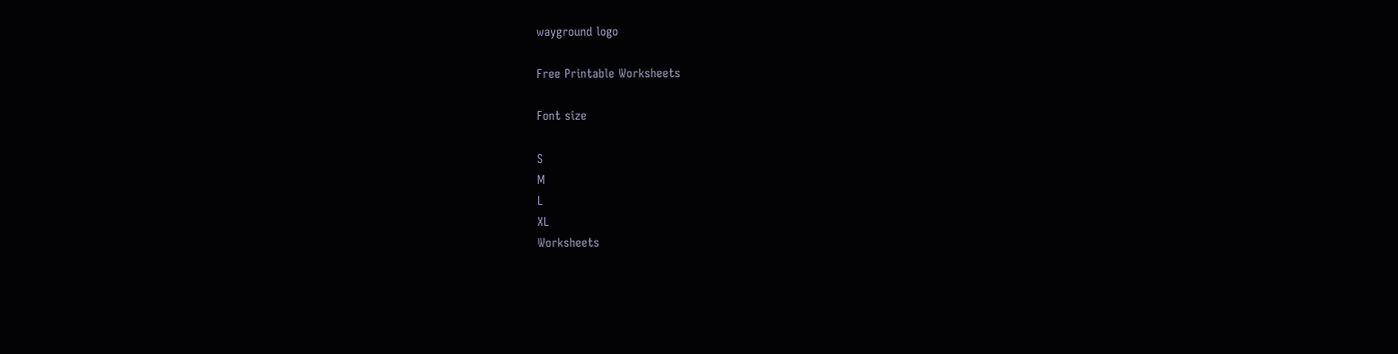wayground logo

Free Printable Worksheets

Font size

S
M
L
XL
Worksheets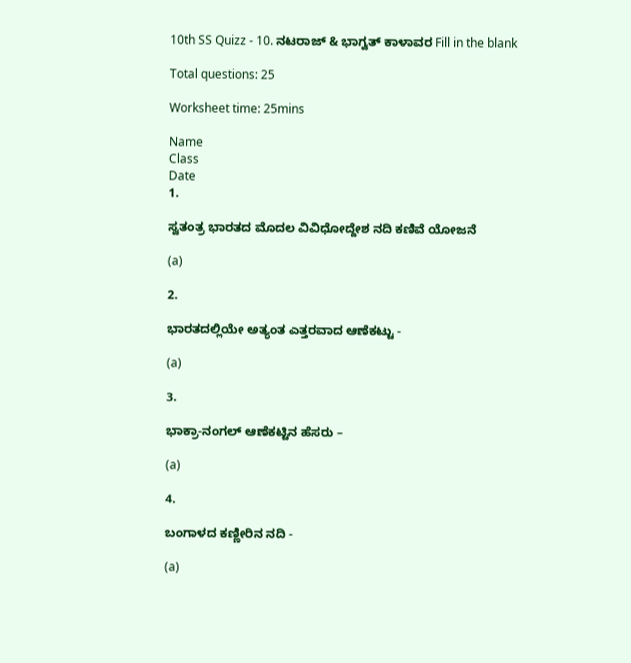10th SS Quizz - 10. ನಟರಾಜ್ & ಭಾಗ್ವತ್ ಕಾಳಾವರ Fill in the blank

Total questions: 25

Worksheet time: 25mins

Name
Class
Date
1.

ಸ್ವತಂತ್ರ ಭಾರತದ ಮೊದಲ ವಿವಿಧೋದ್ದೇಶ ನದಿ ಕಣಿವೆ ಯೋಜನೆ

(a)

2.

ಭಾರತದಲ್ಲಿಯೇ ಅತ್ಯಂತ ಎತ್ತರವಾದ ಆಣೆಕಟ್ಟು -

(a)

3.

ಭಾಕ್ರಾ-ನಂಗಲ್ ಆಣೆಕಟ್ಟಿನ ಹೆಸರು –

(a)

4.

ಬಂಗಾಳದ ಕಣ್ಣೀರಿನ ನದಿ -

(a)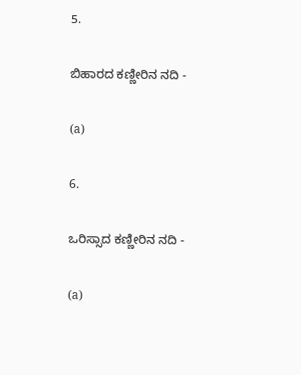5.

ಬಿಹಾರದ ಕಣ್ಣೀರಿನ ನದಿ -

(a)

6.

ಒರಿಸ್ಸಾದ ಕಣ್ಣೀರಿನ ನದಿ -

(a)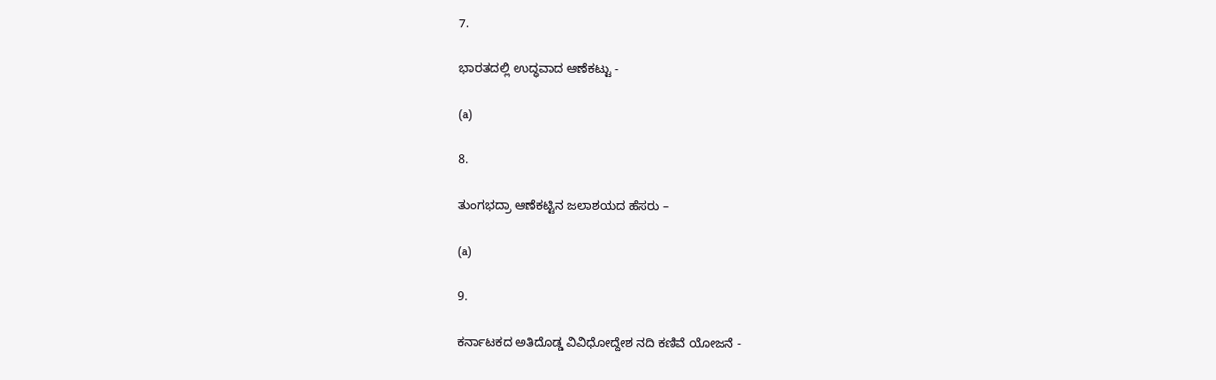7.

ಭಾರತದಲ್ಲಿ ಉದ್ಧವಾದ ಆಣೆಕಟ್ಟು -

(a)

8.

ತುಂಗಭದ್ರಾ ಆಣೆಕಟ್ಟಿನ ಜಲಾಶಯದ ಹೆಸರು –

(a)

9.

ಕರ್ನಾಟಕದ ಅತಿದೊಡ್ಡ ವಿವಿಧೋದ್ದೇಶ ನದಿ ಕಣಿವೆ ಯೋಜನೆ -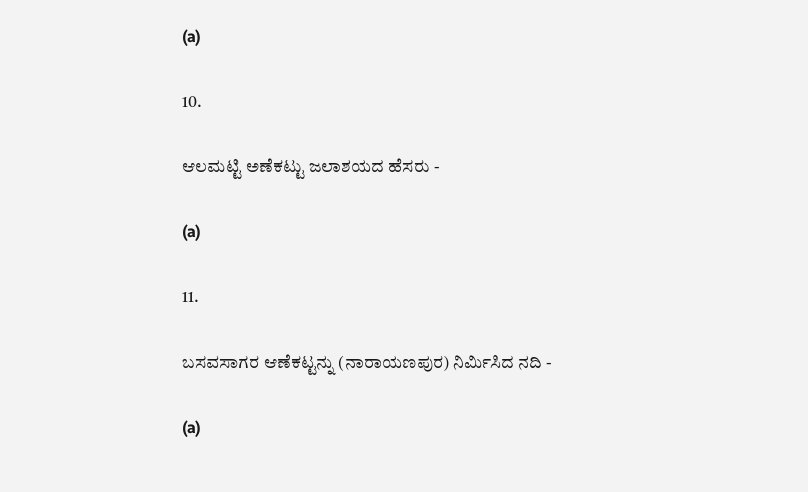(a)

10.

ಆಲಮಟ್ಟಿ ಅಣೆಕಟ್ಟು ಜಲಾಶಯದ ಹೆಸರು -

(a)

11.

ಬಸವಸಾಗರ ಆಣೆಕಟ್ಟನ್ನು (ನಾರಾಯಣಪುರ) ನಿರ್ಮಿಸಿದ ನದಿ -

(a)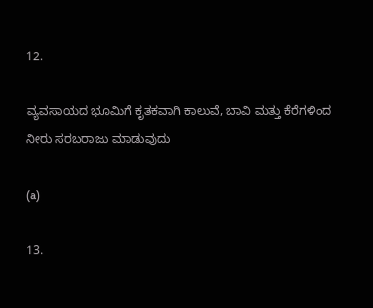12.

ವ್ಯವಸಾಯದ ಭೂಮಿಗೆ ಕೃತಕವಾಗಿ ಕಾಲುವೆ, ಬಾವಿ ಮತ್ತು ಕೆರೆಗಳಿಂದ ನೀರು ಸರಬರಾಜು ಮಾಡುವುದು

(a)

13.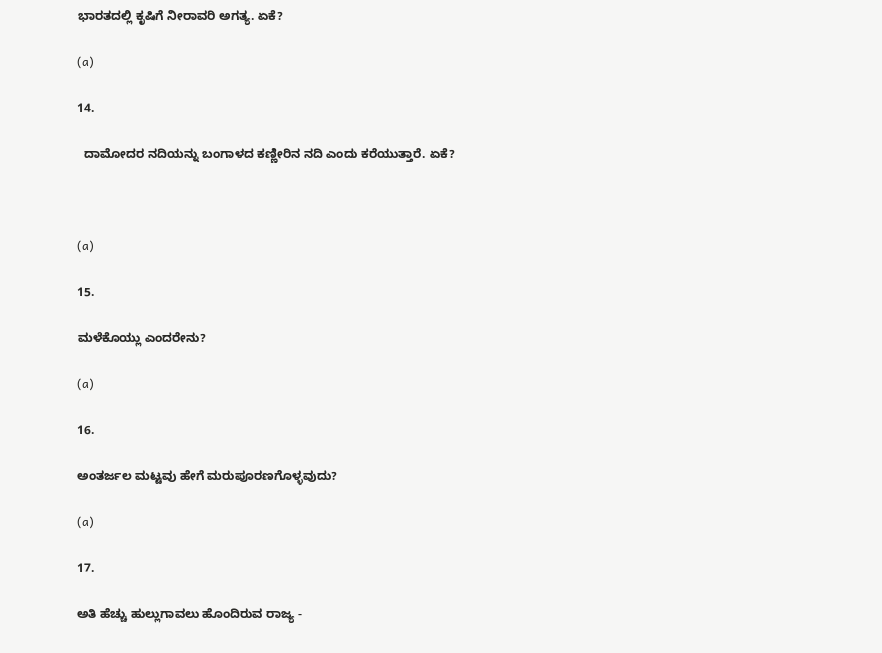ಭಾರತದಲ್ಲಿ ಕೃಷಿಗೆ ನೀರಾವರಿ ಅಗತ್ಯ. ಏಕೆ?

(a)

14.

  ದಾಮೋದರ ನದಿಯನ್ನು ಬಂಗಾಳದ ಕಣ್ಣೀರಿನ ನದಿ ಎಂದು ಕರೆಯುತ್ತಾರೆ. ಏಕೆ?



(a)

15.

ಮಳೆಕೊಯ್ಲು ಎಂದರೇನು?

(a)

16.

ಅಂತರ್ಜಲ ಮಟ್ಟವು ಹೇಗೆ ಮರುಪೂರಣಗೊಳ್ಳವುದು?

(a)

17.

ಅತಿ ಹೆಚ್ಚು ಹುಲ್ಲುಗಾವಲು ಹೊಂದಿರುವ ರಾಜ್ಯ -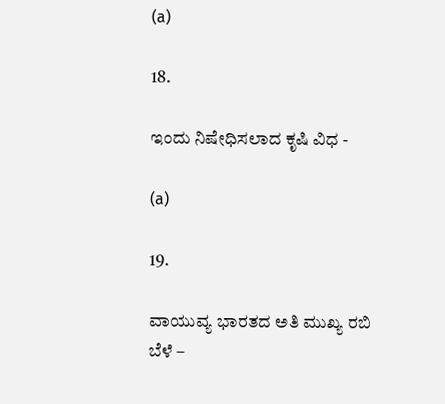(a)

18.

ಇಂದು ನಿಷೇಧಿಸಲಾದ ಕೃಷಿ ವಿಧ -

(a)

19.

ವಾಯುವ್ಯ ಭಾರತದ ಅತಿ ಮುಖ್ಯ ರಬಿ ಬೆಳೆ –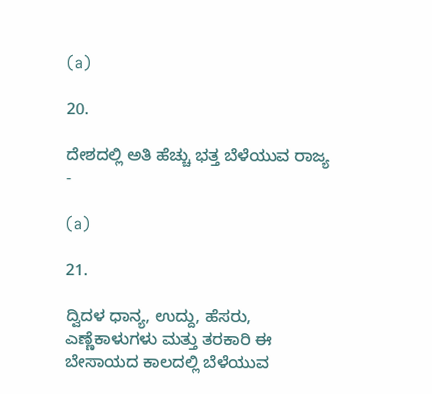(a)

20.

ದೇಶದಲ್ಲಿ ಅತಿ ಹೆಚ್ಚು ಭತ್ತ ಬೆಳೆಯುವ ರಾಜ್ಯ -

(a)

21.

ದ್ವಿದಳ ಧಾನ್ಯ, ಉದ್ದು, ಹೆಸರು, ಎಣ್ಣೆಕಾಳುಗಳು ಮತ್ತು ತರಕಾರಿ ಈ ಬೇಸಾಯದ ಕಾಲದಲ್ಲಿ ಬೆಳೆಯುವ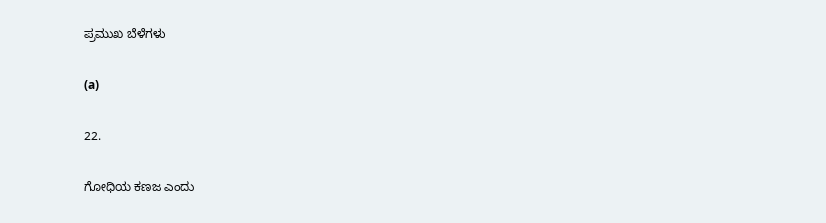ಪ್ರಮುಖ ಬೆಳೆಗಳು

(a)

22.

ಗೋಧಿಯ ಕಣಜ ಎಂದು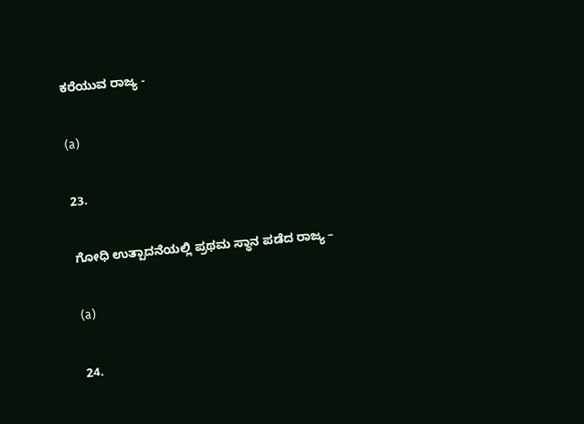ಕರೆಯುವ ರಾಜ್ಯ -

(a)

23.

ಗೋಧಿ ಉತ್ಪಾದನೆಯಲ್ಲಿ ಪ್ರಥಮ ಸ್ಥಾನ ಪಡೆದ ರಾಜ್ಯ –

(a)

24.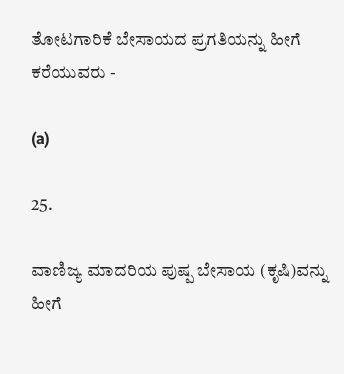ತೋಟಗಾರಿಕೆ ಬೇಸಾಯದ ಪ್ರಗತಿಯನ್ನು ಹೀಗೆ ಕರೆಯುವರು -

(a)

25.

ವಾಣಿಜ್ಯ ಮಾದರಿಯ ಪುಷ್ಪ ಬೇಸಾಯ (ಕೃಷಿ)ವನ್ನು  ಹೀಗೆ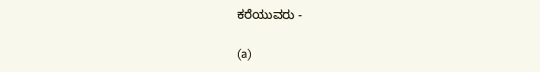ಕರೆಯುವರು -

(a)